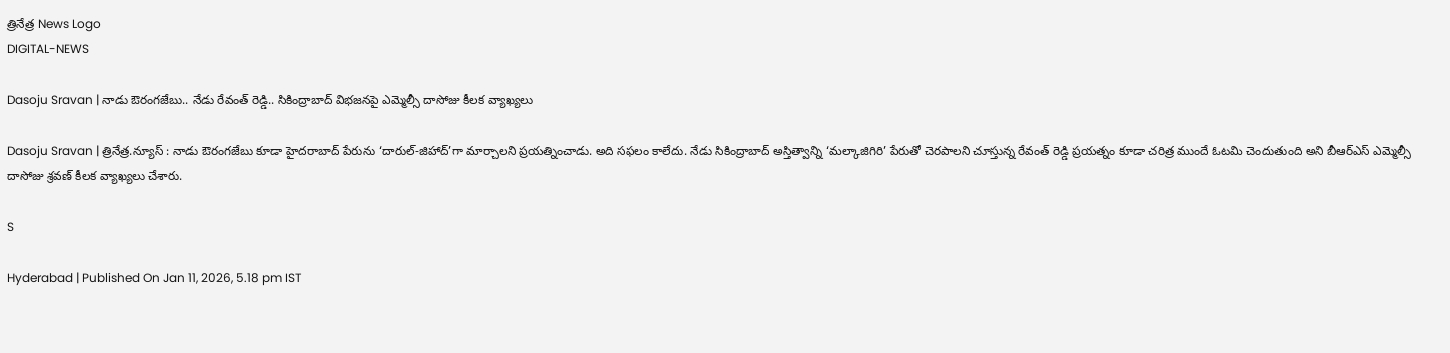త్రినేత్ర News Logo
DIGITAL-NEWS

Dasoju Sravan | నాడు ఔరంగ‌జేబు.. నేడు రేవంత్ రెడ్డి.. సికింద్రాబాద్ విభ‌జ‌న‌పై ఎమ్మెల్సీ దాసోజు కీల‌క వ్యాఖ్య‌లు

Dasoju Sravan | త్రినేత్ర‌.న్యూస్ : నాడు ఔరంగజేబు కూడా హైదరాబాద్ పేరును ‘దారుల్-జిహాద్’గా మార్చాలని ప్రయత్నించాడు. అది సఫలం కాలేదు. నేడు సికింద్రాబాద్ అస్తిత్వాన్ని ‘మల్కాజిగిరి’ పేరుతో చెరపాలని చూస్తున్న రేవంత్ రెడ్డి ప్రయత్నం కూడా చరిత్ర ముందే ఓటమి చెందుతుంది అని బీఆర్ఎస్ ఎమ్మెల్సీ దాసోజు శ్ర‌వ‌ణ్ కీల‌క వ్యాఖ్య‌లు చేశారు.

S

Hyderabad | Published On Jan 11, 2026, 5.18 pm IST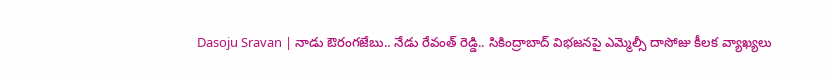Dasoju Sravan | నాడు ఔరంగ‌జేబు.. నేడు రేవంత్ రెడ్డి.. సికింద్రాబాద్ విభ‌జ‌న‌పై ఎమ్మెల్సీ దాసోజు కీల‌క వ్యాఖ్య‌లు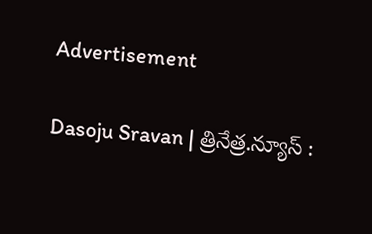Advertisement

Dasoju Sravan | త్రినేత్ర‌.న్యూస్ :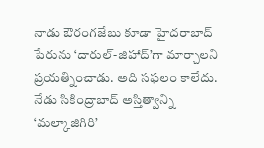నాడు ఔరంగజేబు కూడా హైదరాబాద్ పేరును ‘దారుల్-జిహాద్’గా మార్చాలని ప్రయత్నించాడు. అది సఫలం కాలేదు. నేడు సికింద్రాబాద్ అస్తిత్వాన్ని ‘మల్కాజిగిరి’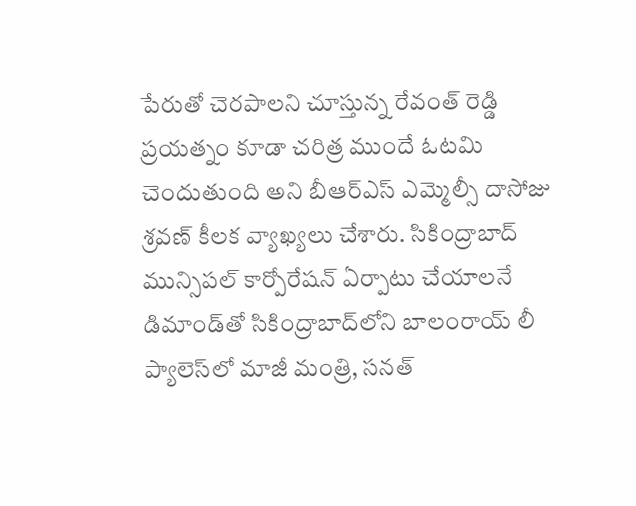పేరుతో చెరపాలని చూస్తున్న రేవంత్ రెడ్డి ప్రయత్నం కూడా చరిత్ర ముందే ఓటమి చెందుతుంది అని బీఆర్ఎస్ ఎమ్మెల్సీ దాసోజు శ్ర‌వ‌ణ్ కీల‌క వ్యాఖ్య‌లు చేశారు. సికింద్రాబాద్ మున్సిపల్ కార్పోరేషన్ ఏర్పాటు చేయాలనే డిమాండ్‌తో సికింద్రాబాద్‌లోని బాలంరాయ్ లీ ప్యాలెస్‌లో మాజీ మంత్రి, సనత్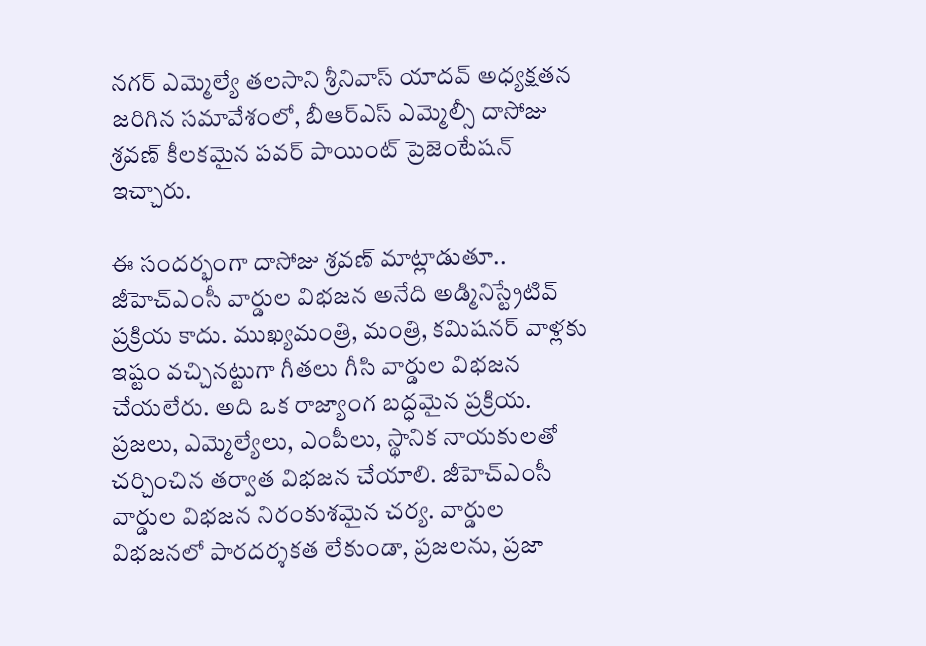నగర్ ఎమ్మెల్యే తలసాని శ్రీనివాస్ యాదవ్ అధ్యక్షతన జరిగిన సమావేశంలో, బీఆర్‌ఎస్ ఎమ్మెల్సీ దాసోజు శ్ర‌వ‌ణ్‌ కీలకమైన పవర్ పాయింట్ ప్రెజెంటేషన్ ఇచ్చారు.

ఈ సంద‌ర్భంగా దాసోజు శ్ర‌వ‌ణ్ మాట్లాడుతూ.. జీహెచ్ఎంసీ వార్డుల విభజన అనేది అడ్మినిస్ట్రేటివ్ ప్రక్రియ కాదు. ముఖ్యమంత్రి, మంత్రి, కమిషనర్ వాళ్లకు ఇష్టం వచ్చినట్టుగా గీతలు గీసి వార్డుల విభజన చేయలేరు. అది ఒక రాజ్యాంగ బద్ధమైన ప్రక్రియ. ప్రజలు, ఎమ్మెల్యేలు, ఎంపీలు, స్థానిక నాయకులతో చర్చించిన తర్వాత విభజన చేయాలి. జీహెచ్ఎంసీ వార్డుల విభజన నిరంకుశమైన చర్య. వార్డుల విభజనలో పారదర్శకత లేకుండా, ప్రజలను, ప్రజా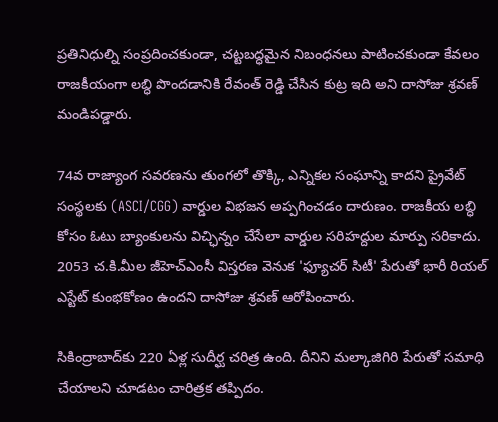ప్రతినిధుల్ని సంప్రదించకుండా, చట్టబద్ధమైన నిబంధనలు పాటించకుండా కేవలం రాజకీయంగా లబ్ధి పొందడానికి రేవంత్ రెడ్డి చేసిన కుట్ర ఇది అని దాసోజు శ్ర‌వ‌ణ్ మండిప‌డ్డారు.

74వ రాజ్యాంగ సవరణను తుంగలో తొక్కి, ఎన్నికల సంఘాన్ని కాదని ప్రైవేట్ సంస్థలకు (ASCI/CGG) వార్డుల విభజన అప్ప‌గించ‌డం దారుణం. రాజకీయ లబ్ధి కోసం ఓటు బ్యాంకులను విచ్ఛిన్నం చేసేలా వార్డుల సరిహద్దుల మార్పు సరికాదు. 2053 చ.కి.మీల జీహెచ్ఎంసీ విస్తరణ వెనుక 'ఫ్యూచర్ సిటీ' పేరుతో భారీ రియల్ ఎస్టేట్ కుంభకోణం ఉందని దాసోజు శ్ర‌వ‌ణ్ ఆరోపించారు.

సికింద్రాబాద్‌కు 220 ఏళ్ల సుదీర్ఘ చరిత్ర ఉంది. దీనిని మల్కాజిగిరి పేరుతో సమాధి చేయాలని చూడటం చారిత్రక తప్పిదం.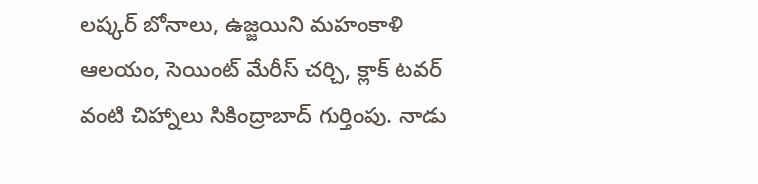లష్కర్ బోనాలు, ఉజ్జయిని మహంకాళి ఆలయం, సెయింట్ మేరీస్ చర్చి, క్లాక్ టవర్ వంటి చిహ్నాలు సికింద్రాబాద్ గుర్తింపు. నాడు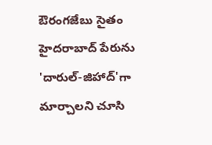ఔరంగజేబు సైతం హైదరాబాద్ పేరును 'దారుల్-జిహాద్'గా మార్చాలని చూసి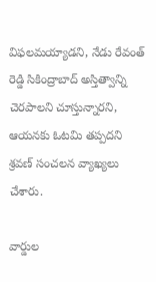విఫలమయ్యాడని, నేడు రేవంత్ రెడ్డి సికింద్రాబాద్ అస్తిత్వాన్ని చెరపాలని చూస్తున్నారని, ఆయ‌న‌కు ఓట‌మి త‌ప్ప‌ద‌ని శ్ర‌వ‌ణ్ సంచ‌ల‌న వ్యాఖ్య‌లు చేశారు.

వార్డుల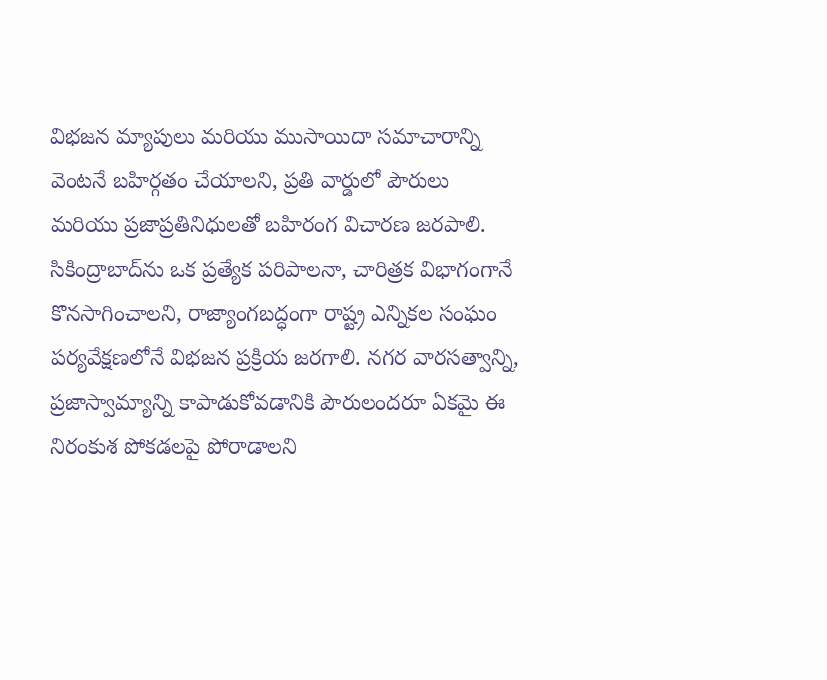విభజన మ్యాపులు మరియు ముసాయిదా సమాచారాన్ని వెంటనే బహిర్గతం చేయాలని, ప్రతి వార్డులో పౌరులు మరియు ప్రజాప్రతినిధులతో బహిరంగ విచారణ జరపాలి. సికింద్రాబాద్‌ను ఒక ప్రత్యేక పరిపాలనా, చారిత్రక విభాగంగానే కొనసాగించాలని, రాజ్యాంగబద్ధంగా రాష్ట్ర ఎన్నికల సంఘం పర్యవేక్షణలోనే విభజన ప్రక్రియ జరగాలి. నగర వారసత్వాన్ని, ప్రజాస్వామ్యాన్ని కాపాడుకోవడానికి పౌరులందరూ ఏకమై ఈ నిరంకుశ పోకడలపై పోరాడాలని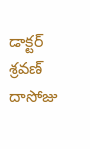డాక్టర్ శ్రవణ్ దాసోజు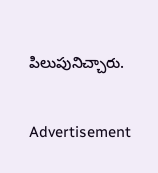పిలుపునిచ్చారు.

Advertisement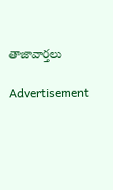తాజావార్తలు

Advertisement